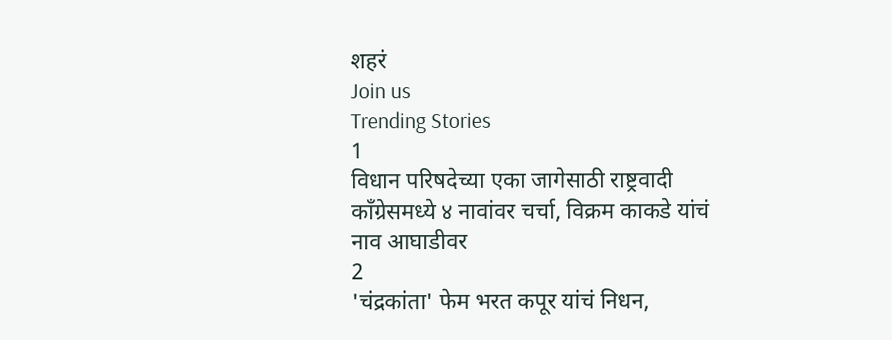शहरं
Join us
Trending Stories
1
विधान परिषदेच्या एका जागेसाठी राष्ट्रवादी काँग्रेसमध्ये ४ नावांवर चर्चा, विक्रम काकडे यांचं नाव आघाडीवर
2
'चंद्रकांता' फेम भरत कपूर यांचं निधन,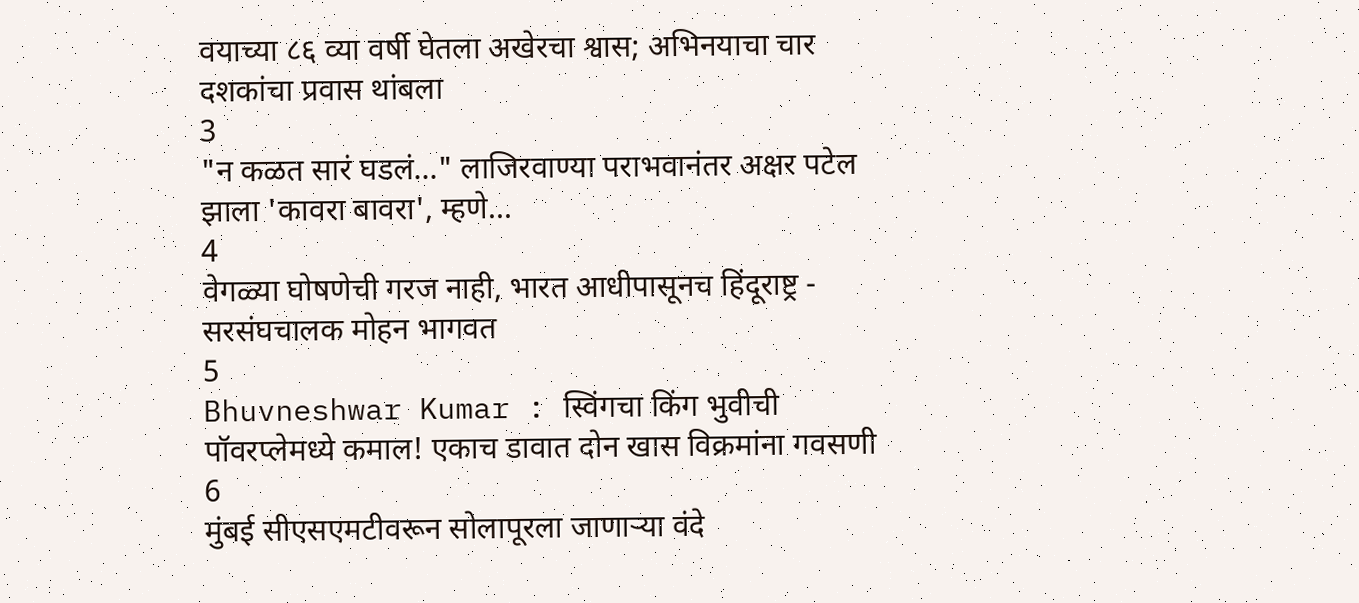वयाच्या ८६ व्या वर्षी घेतला अखेरचा श्वास; अभिनयाचा चार दशकांचा प्रवास थांबला
3
"न कळत सारं घडलं..." लाजिरवाण्या पराभवानंतर अक्षर पटेल झाला 'कावरा बावरा', म्हणे...
4
वेगळ्या घोषणेची गरज नाही, भारत आधीपासूनच हिंदूराष्ट्र - सरसंघचालक मोहन भागवत
5
Bhuvneshwar Kumar : स्विंगचा किंग भुवीची पॉवरप्लेमध्ये कमाल! एकाच डावात दोन खास विक्रमांना गवसणी
6
मुंबई सीएसएमटीवरून सोलापूरला जाणाऱ्या वंदे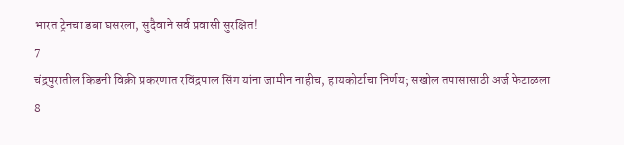भारत ट्रेनचा डबा घसरला, सुदैवाने सर्व प्रवासी सुरक्षित!
7
चंद्रपुरातील किडनी विक्री प्रकरणात रविंद्रपाल सिंग यांना जामीन नाहीच, हायकोर्टाचा निर्णय; सखोल तपासासाठी अर्ज फेटाळला
8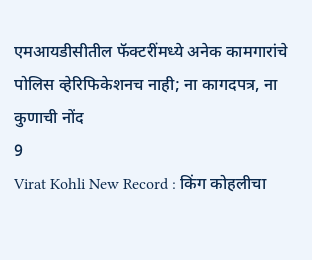एमआयडीसीतील फॅक्टरींमध्ये अनेक कामगारांचे पोलिस व्हेरिफिकेशनच नाही; ना कागदपत्र, ना कुणाची नोंद
9
Virat Kohli New Record : किंग कोहलीचा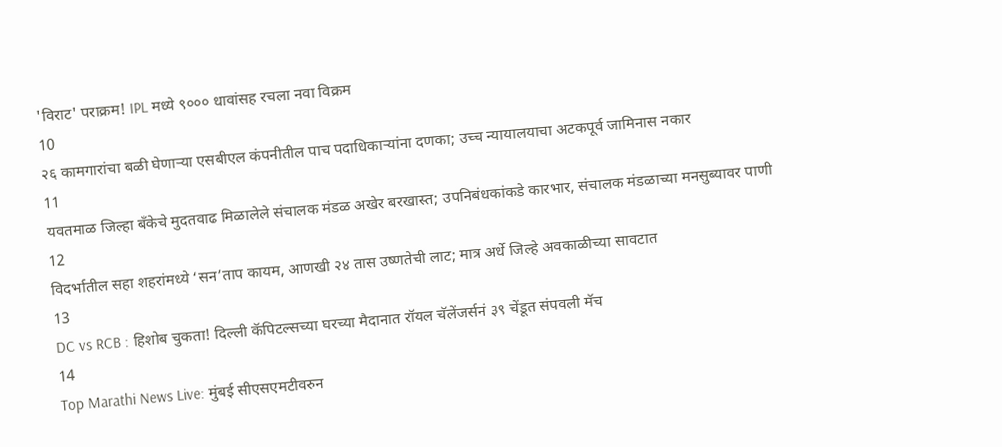'विराट' पराक्रम! IPL मध्ये ९००० धावांसह रचला नवा विक्रम
10
२६ कामगारांचा बळी घेणाऱ्या एसबीएल कंपनीतील पाच पदाधिकाऱ्यांना दणका; उच्च न्यायालयाचा अटकपूर्व जामिनास नकार
11
यवतमाळ जिल्हा बँकेचे मुदतवाढ मिळालेले संचालक मंडळ अखेर बरखास्त; उपनिबंधकांकडे कारभार, संचालक मंडळाच्या मनसुब्यावर पाणी
12
विदर्भातील सहा शहरांमध्ये ‘सन’ताप कायम, आणखी २४ तास उष्णतेची लाट; मात्र अर्धे जिल्हे अवकाळीच्या सावटात
13
DC vs RCB : हिशोब चुकता! दिल्ली कॅपिटल्सच्या घरच्या मैदानात रॉयल चॅलेंजर्सनं ३९ चेंडूत संपवली मॅच
14
Top Marathi News Live: मुंबई सीएसएमटीवरुन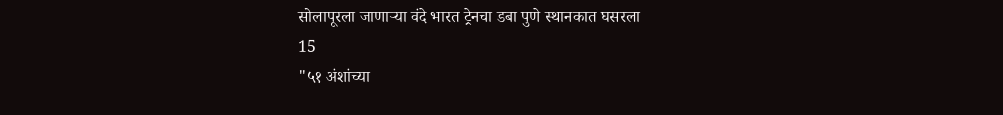सोलापूरला जाणाऱ्या वंदे भारत ट्रेनचा डबा पुणे स्थानकात घसरला
15
"५१ अंशांच्या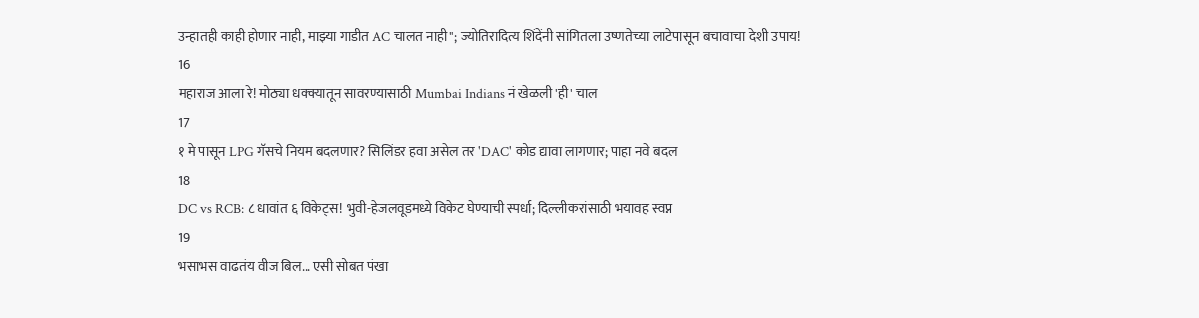उन्हातही काही होणार नाही, माझ्या गाडीत AC चालत नाही"; ज्योतिरादित्य शिंदेंनी सांगितला उष्णतेच्या लाटेपासून बचावाचा देशी उपाय!
16
महाराज आला रे! मोठ्या धक्क्यातून सावरण्यासाठी Mumbai Indians नं खेळली 'ही' चाल
17
१ मे पासून LPG गॅसचे नियम बदलणार? सिलिंडर हवा असेल तर 'DAC' कोड द्यावा लागणार; पाहा नवे बदल
18
DC vs RCB: ८ धावांत ६ विकेट्स! भुवी-हेजलवूडमध्ये विकेट घेण्याची स्पर्धा; दिल्लीकरांसाठी भयावह स्वप्न
19
भसाभस वाढतंय वीज बिल... एसी सोबत पंखा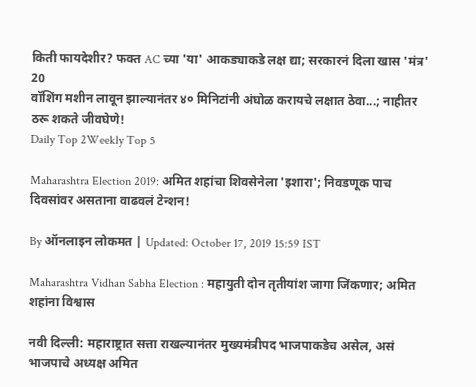किती फायदेशीर? फक्त AC च्या 'या' आकड्याकडे लक्ष द्या; सरकारनं दिला खास 'मंत्र'
20
वॉशिंग मशीन लावून झाल्यानंतर ४० मिनिटांनी अंघोळ करायचे लक्षात ठेवा...; नाहीतर ठरू शकते जीवघेणे!
Daily Top 2Weekly Top 5

Maharashtra Election 2019: अमित शहांचा शिवसेनेला 'इशारा'; निवडणूक पाच दिवसांवर असताना वाढवलं टेन्शन!

By ऑनलाइन लोकमत | Updated: October 17, 2019 15:59 IST

Maharashtra Vidhan Sabha Election : महायुती दोन तृतीयांश जागा जिंकणार; अमित शहांना विश्वास

नवी दिल्ली: महाराष्ट्रात सत्ता राखल्यानंतर मुख्यमंत्रीपद भाजपाकडेच असेल, असं भाजपाचे अध्यक्ष अमित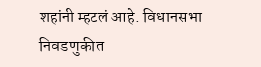शहांनी म्हटलं आहे. विधानसभा निवडणुकीत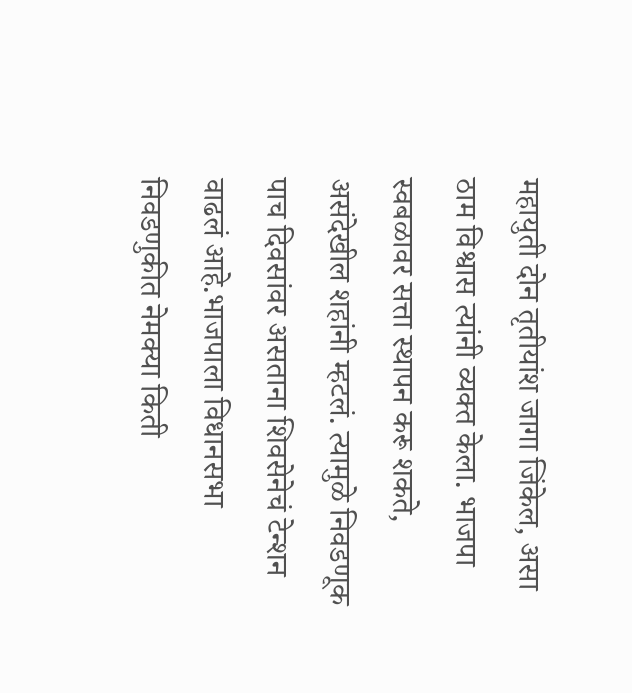महायुती दोन तृतीयांश जागा जिंकेल, असा ठाम विश्वास त्यांनी व्यक्त केला. भाजपा स्वबळावर सत्ता स्थापन करू शकते, असंदेखील शहांनी म्हटलं. त्यामुळे निवडणूक पाच दिवसांवर असताना शिवसेनेचं टेन्शन वाढलं आहे.भाजपाला विधानसभा निवडणुकीत नेमक्या किती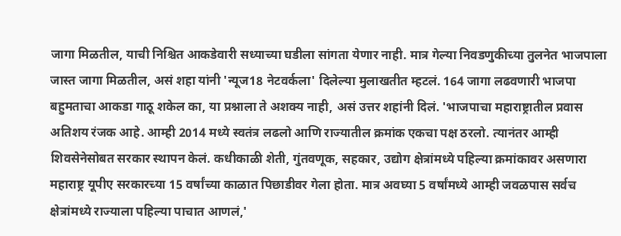जागा मिळतील, याची निश्चित आकडेवारी सध्याच्या घडीला सांगता येणार नाही. मात्र गेल्या निवडणुकीच्या तुलनेत भाजपाला जास्त जागा मिळतील, असं शहा यांनी 'न्यूज18 नेटवर्कला' दिलेल्या मुलाखतीत म्हटलं. 164 जागा लढवणारी भाजपा बहुमताचा आकडा गाठू शकेल का, या प्रश्नाला ते अशक्य नाही, असं उत्तर शहांनी दिलं. 'भाजपाचा महाराष्ट्रातील प्रवास अतिशय रंजक आहे. आम्ही 2014 मध्ये स्वतंत्र लढलो आणि राज्यातील क्रमांक एकचा पक्ष ठरलो. त्यानंतर आम्ही शिवसेनेसोबत सरकार स्थापन केलं. कधीकाळी शेती, गुंतवणूक, सहकार, उद्योग क्षेत्रांमध्ये पहिल्या क्रमांकावर असणारा महाराष्ट्र यूपीए सरकारच्या 15 वर्षांच्या काळात पिछाडीवर गेला होता. मात्र अवघ्या 5 वर्षांमध्ये आम्ही जवळपास सर्वच क्षेत्रांमध्ये राज्याला पहिल्या पाचात आणलं,'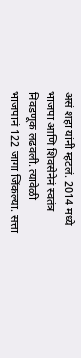असं शहा यांनी म्हटलं. 2014 मध्ये भाजपा आणि शिवसेनेनं स्वतंत्र निवडणूक लढवली. त्यावेळी भाजपानं 122 जागा जिंकल्या. सत्ता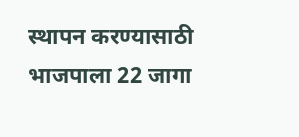स्थापन करण्यासाठी भाजपाला 22 जागा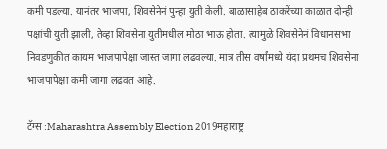कमी पडल्या. यानंतर भाजपा, शिवसेनेनं पुन्हा युती केली. बाळासाहेब ठाकरेंच्या काळात दोन्ही पक्षांची युती झाली, तेव्हा शिवसेना युतीमधील मोठा भाऊ होता. त्यामुळे शिवसेनेनं विधानसभा निवडणुकीत कायम भाजपापेक्षा जास्त जागा लढवल्या. मात्र तीस वर्षांमध्ये यंदा प्रथमच शिवसेना भाजपापेक्षा कमी जागा लढवत आहे.

टॅग्स :Maharashtra Assembly Election 2019महाराष्ट्र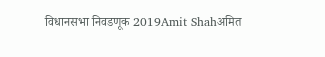विधानसभा निवडणूक 2019Amit Shahअमित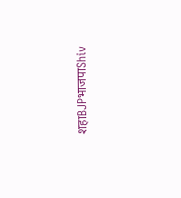शहाBJPभाजपाShiv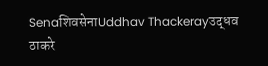SenaशिवसेनाUddhav Thackerayउद्धव ठाकरे